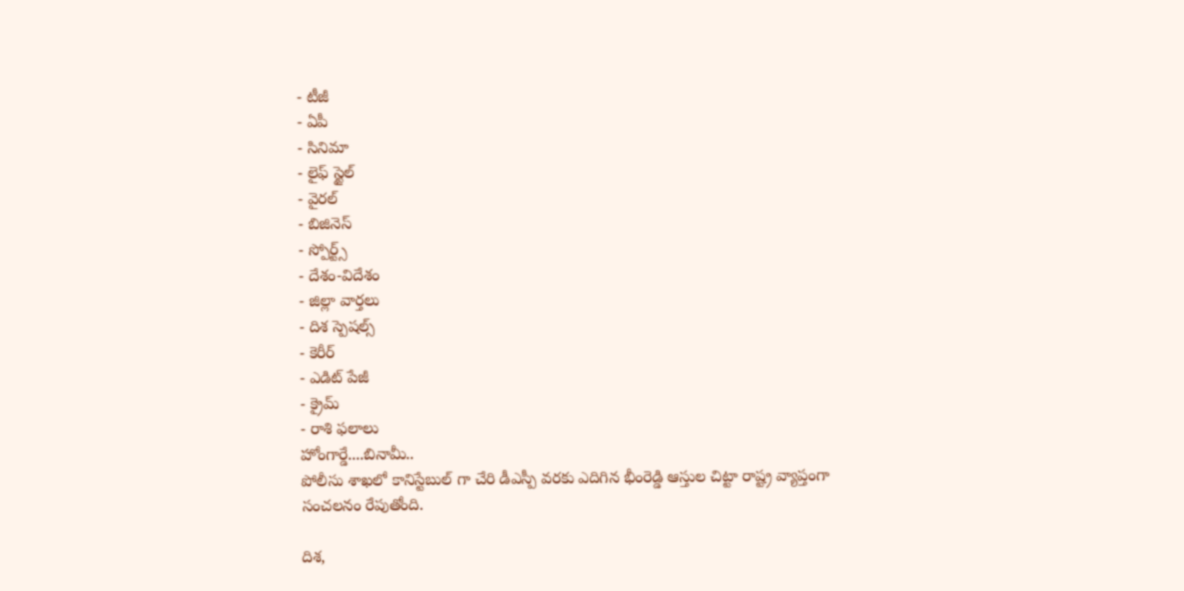- టీజీ
- ఏపీ
- సినిమా
- లైఫ్ స్టైల్
- వైరల్
- బిజినెస్
- స్పోర్ట్స్
- దేశం-విదేశం
- జిల్లా వార్తలు
- దిశ స్పెషల్స్
- కెరీర్
- ఎడిట్ పేజీ
- క్రైమ్
- రాశి ఫలాలు
హోంగార్డే....బినామీ..
పోలీసు శాఖలో కానిస్టేబుల్ గా చేరి డీఎస్పీ వరకు ఎదిగిన భీంరెడ్డి ఆస్తుల చిట్టా రాష్ట్ర వ్యాప్తంగా సంచలనం రేపుతోంది.

దిశ,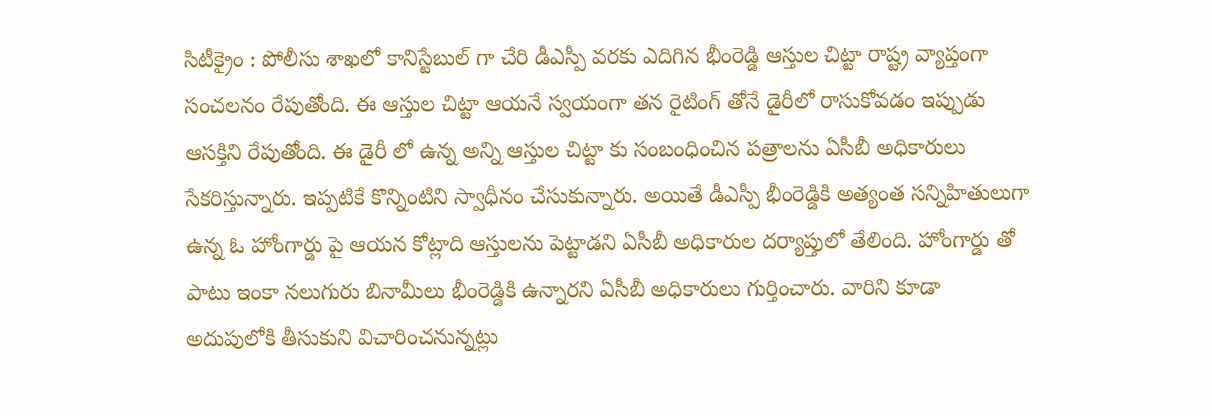సిటీక్రైం : పోలీసు శాఖలో కానిస్టేబుల్ గా చేరి డీఎస్పీ వరకు ఎదిగిన భీంరెడ్డి ఆస్తుల చిట్టా రాష్ట్ర వ్యాప్తంగా సంచలనం రేపుతోంది. ఈ ఆస్తుల చిట్టా ఆయనే స్వయంగా తన రైటింగ్ తోనే డైరీలో రాసుకోవడం ఇప్పుడు ఆసక్తిని రేపుతోంది. ఈ డైరీ లో ఉన్న అన్ని ఆస్తుల చిట్టా కు సంబంధించిన పత్రాలను ఏసీబీ అధికారులు సేకరిస్తున్నారు. ఇప్పటికే కొన్నింటిని స్వాధీనం చేసుకున్నారు. అయితే డీఎస్పీ భీంరెడ్డికి అత్యంత సన్నిహితులుగా ఉన్న ఓ హోంగార్డు పై ఆయన కోట్లాది ఆస్తులను పెట్టాడని ఏసీబీ అధికారుల దర్యాప్తులో తేలింది. హోంగార్డు తో పాటు ఇంకా నలుగురు బినామీలు భీంరెడ్డికి ఉన్నారని ఏసీబీ అధికారులు గుర్తించారు. వారిని కూడా అదుపులోకి తీసుకుని విచారించనున్నట్లు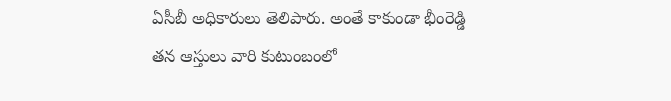ఏసీబీ అధికారులు తెలిపారు. అంతే కాకుండా భీంరెడ్డి తన ఆస్తులు వారి కుటుంబంలో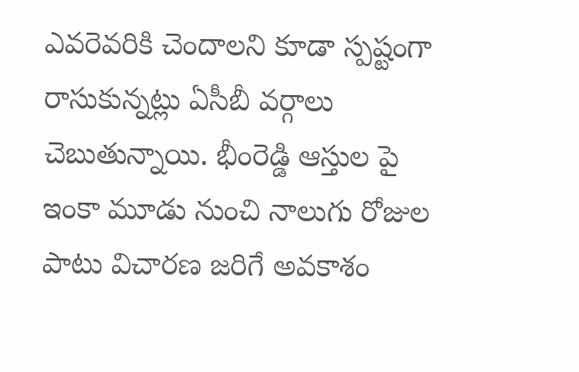ఎవరెవరికి చెందాలని కూడా స్పష్టంగా రాసుకున్నట్లు ఏసీబీ వర్గాలు చెబుతున్నాయి. భీంరెడ్డి ఆస్తుల పై ఇంకా మూడు నుంచి నాలుగు రోజుల పాటు విచారణ జరిగే అవకాశం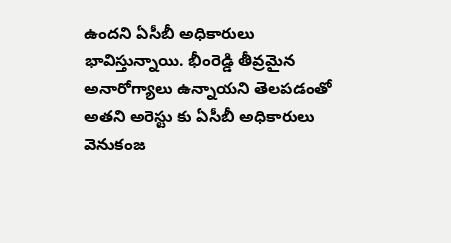ఉందని ఏసీబీ అధికారులు భావిస్తున్నాయి. భీంరెడ్డి తీవ్రమైన అనారోగ్యాలు ఉన్నాయని తెలపడంతో అతని అరెస్టు కు ఏసీబీ అధికారులు వెనుకంజ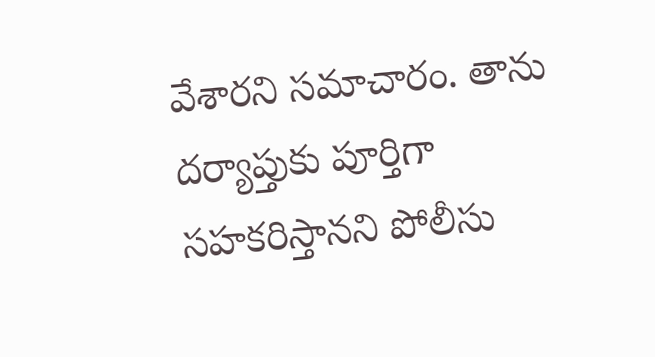వేశారని సమాచారం. తాను దర్యాప్తుకు పూర్తిగా సహకరిస్తానని పోలీసు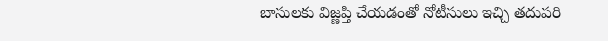బాసులకు విజ్ణప్తి చేయడంతో నోటీసులు ఇచ్చి తదుపరి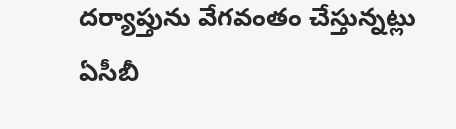దర్యాప్తును వేగవంతం చేస్తున్నట్లు ఏసీబీ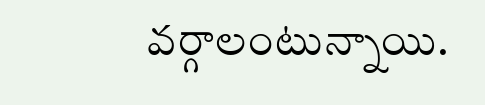వర్గాలంటున్నాయి.